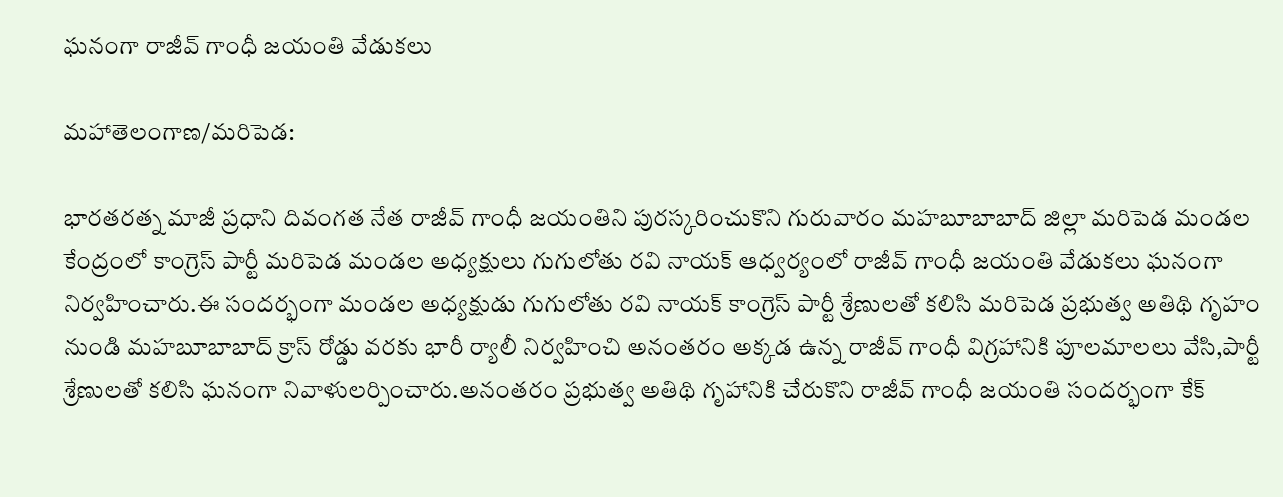ఘనంగా రాజీవ్ గాంధీ జయంతి వేడుకలు

మహాతెలంగాణ/మరిపెడ:

భారతరత్న మాజీ ప్రధాని దివంగత నేత రాజీవ్ గాంధీ జయంతిని పురస్కరించుకొని గురువారం మహబూబాబాద్ జిల్లా మరిపెడ మండల కేంద్రంలో కాంగ్రెస్ పార్టీ మరిపెడ మండల అధ్యక్షులు గుగులోతు రవి నాయక్ ఆధ్వర్యంలో రాజీవ్ గాంధీ జయంతి వేడుకలు ఘనంగా నిర్వహించారు.ఈ సందర్భంగా మండల అధ్యక్షుడు గుగులోతు రవి నాయక్ కాంగ్రెస్ పార్టీ శ్రేణులతో కలిసి మరిపెడ ప్రభుత్వ అతిథి గృహం నుండి మహబూబాబాద్ క్రాస్ రోడ్డు వరకు భారీ ర్యాలీ నిర్వహించి అనంతరం అక్కడ ఉన్న రాజీవ్ గాంధీ విగ్రహానికి పూలమాలలు వేసి,పార్టీ శ్రేణులతో కలిసి ఘనంగా నివాళులర్పించారు.అనంతరం ప్రభుత్వ అతిథి గృహానికి చేరుకొని రాజీవ్ గాంధీ జయంతి సందర్భంగా కేక్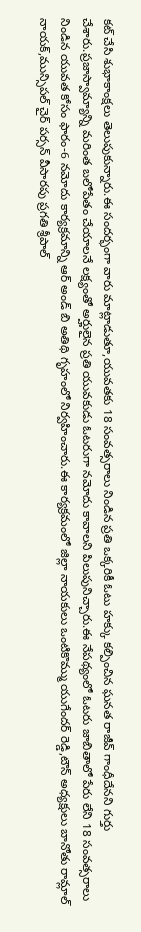కట్ చేసి శుభాకాంక్షలు తెలుపుకున్నారు.ఈ సందర్భంగా వారు మాట్లాడుతూ,యువతకు 18 సంవత్సరాలు నిండిన ప్రతి ఒక్కరికీ ఓటు హక్కు కల్పించిన ఘనత రాజీవ్ గాంధీదేనని గుర్తు చేశారు.ప్రజాస్వామ్యాన్ని మరింత బలోపేతం చేయాలనే లక్ష్యంతో అర్హులైన ప్రతి యువకుడు ఓటరుగా నమోదు కావాలని పిలుపునిచ్చారు.ఈ నేపథ్యంలో ఓటరు జాబితాలో పేరు లేని 18 సంవత్సరాలు నిండిన యువత కోసం ఫారం-6 నమోదు కార్యక్రమాన్ని ఆర్ అండ్ బి అతిథి గృహంలో నిర్వహించారు.ఈ కార్యక్రమంలో జిల్లా నాయకులు ఒంటికొమ్ము యుగేందర్ రెడ్డి,టౌన్ అధ్యక్షులు బానోతు రామ్లాల్ నాయక్,మున్సిపల్ చైర్ పర్సన్ వీసారపు ప్రగతి శ్రీపాల్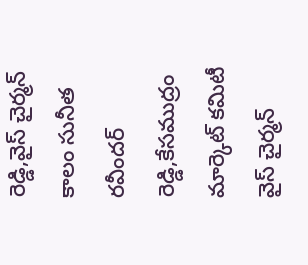రెడ్డి,వైస్ చైర్మన్ కాలం సునీత రవీందర్ రెడ్డి,కేసముద్రం మార్కెట్ కమిటీ వైస్ చైర్మన్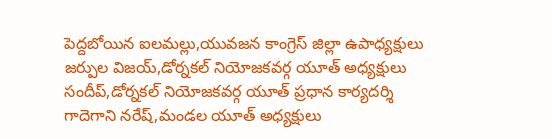పెద్దబోయిన ఐలమల్లు,యువజన కాంగ్రెస్ జిల్లా ఉపాధ్యక్షులు జర్పుల విజయ్,డోర్నకల్ నియోజకవర్గ యూత్ అధ్యక్షులు సందీప్,డోర్నకల్ నియోజకవర్గ యూత్ ప్రధాన కార్యదర్శి గాదెగాని నరేష్,మండల యూత్ అధ్యక్షులు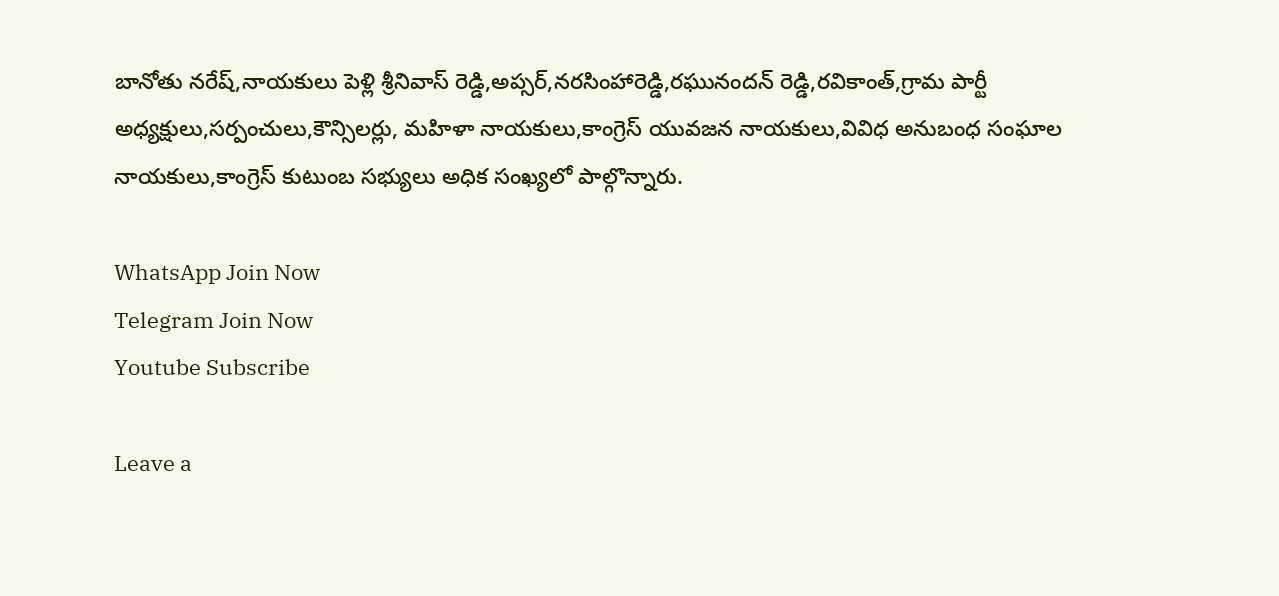బానోతు నరేష్,నాయకులు పెళ్లి శ్రీనివాస్ రెడ్డి,అప్సర్,నరసింహారెడ్డి,రఘునందన్ రెడ్డి,రవికాంత్,గ్రామ పార్టీ అధ్యక్షులు,సర్పంచులు,కౌన్సిలర్లు, మహిళా నాయకులు,కాంగ్రెస్ యువజన నాయకులు,వివిధ అనుబంధ సంఘాల నాయకులు,కాంగ్రెస్ కుటుంబ సభ్యులు అధిక సంఖ్యలో పాల్గొన్నారు.

WhatsApp Join Now
Telegram Join Now
Youtube Subscribe

Leave a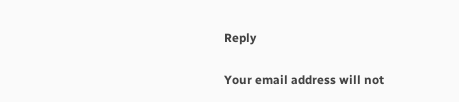Reply

Your email address will not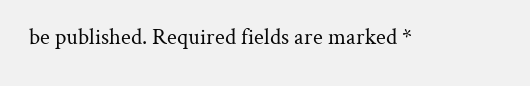be published. Required fields are marked *